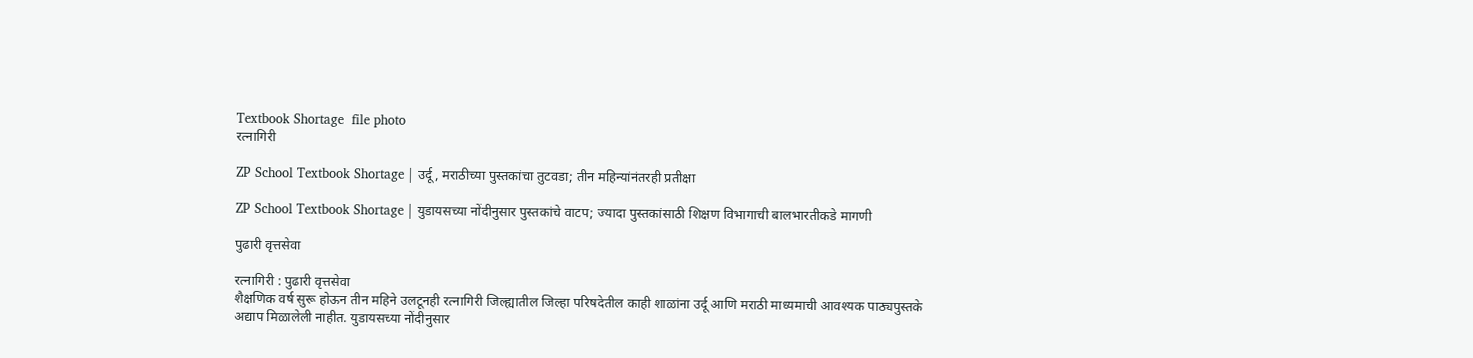Textbook Shortage  file photo
रत्नागिरी

ZP School Textbook Shortage | उर्दू, मराठीच्या पुस्तकांचा तुटवडा; तीन महिन्यांनंतरही प्रतीक्षा

ZP School Textbook Shortage | युडायसच्या नोंदीनुसार पुस्तकांचे वाटप; ज्यादा पुस्तकांसाठी शिक्षण विभागाची बालभारतीकडे मागणी

पुढारी वृत्तसेवा

रत्नागिरी : पुढारी वृत्तसेवा
शैक्षणिक वर्ष सुरू होऊन तीन महिने उलटूनही रत्नागिरी जिल्ह्यातील जिल्हा परिषदेतील काही शाळांना उर्दू आणि मराठी माध्यमाची आवश्यक पाठ्यपुस्तके अद्याप मिळालेली नाहीत. युडायसच्या नोंदीनुसार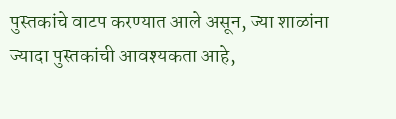पुस्तकांचे वाटप करण्यात आले असून, ज्या शाळांना ज्यादा पुस्तकांची आवश्यकता आहे,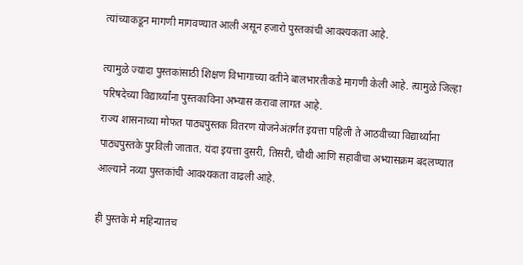त्यांच्याकडून मागणी मागवण्यात आली असून हजारो पुस्तकांची आवश्यकता आहे.

त्यामुळे ज्यादा पुस्तकांसाठी शिक्षण विभागाच्या वतीने बालभारतीकडे मागणी केली आहे. त्यामुळे जिल्हा परिषदेच्या विद्यार्थ्यांना पुस्तकाविना अभ्यास करावा लागत आहे.
राज्य शासनाच्या मोफत पाठ्यपुस्तक वितरण योजनेअंतर्गत इयत्ता पहिली ते आठवीच्या विद्यार्थ्यांना पाठ्यपुस्तके पुरविली जातात. यंदा इयत्ता दुसरी, तिसरी, चौथी आणि सहावीचा अभ्यासक्रम बदलण्यात आल्याने नव्या पुस्तकांची आवश्यकता वाढली आहे.

ही पुस्तके मे महिन्यातच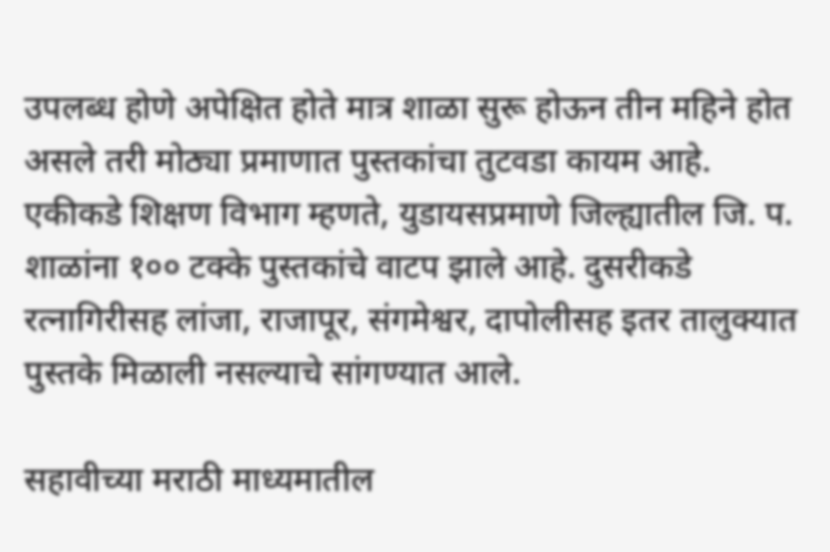उपलब्ध होणे अपेक्षित होते मात्र शाळा सुरू होऊन तीन महिने होत असले तरी मोठ्या प्रमाणात पुस्तकांचा तुटवडा कायम आहे. एकीकडे शिक्षण विभाग म्हणते, युडायसप्रमाणे जिल्ह्यातील जि. प. शाळांना १०० टक्के पुस्तकांचे वाटप झाले आहे. दुसरीकडे रत्नागिरीसह लांजा, राजापूर, संगमेश्वर, दापोलीसह इतर तालुक्यात पुस्तके मिळाली नसल्याचे सांगण्यात आले.

सहावीच्या मराठी माध्यमातील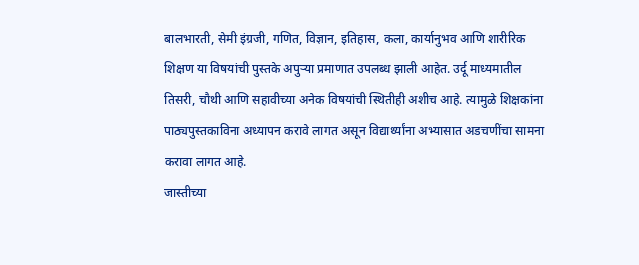बालभारती, सेमी इंग्रजी, गणित, विज्ञान, इतिहास, कला, कार्यानुभव आणि शारीरिक शिक्षण या विषयांची पुस्तके अपुऱ्या प्रमाणात उपलब्ध झाली आहेत. उर्दू माध्यमातील तिसरी, चौथी आणि सहावीच्या अनेक विषयांची स्थितीही अशीच आहे. त्यामुळे शिक्षकांना पाठ्यपुस्तकाविना अध्यापन करावे लागत असून विद्यार्थ्यांना अभ्यासात अडचणींचा सामना करावा लागत आहे.
जास्तीच्या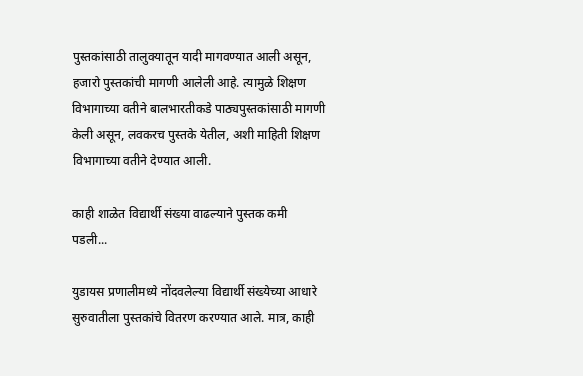पुस्तकांसाठी तालुक्यातून यादी मागवण्यात आली असून, हजारो पुस्तकांची मागणी आलेली आहे. त्यामुळे शिक्षण विभागाच्या वतीने बालभारतीकडे पाठ्यपुस्तकांसाठी मागणी केली असून, लवकरच पुस्तके येतील, अशी माहिती शिक्षण विभागाच्या वतीने देण्यात आली.

काही शाळेत विद्यार्थी संख्या वाढल्याने पुस्तक कमी पडली...

युडायस प्रणालीमध्ये नोंदवलेल्या विद्यार्थी संख्येच्या आधारे सुरुवातीला पुस्तकांचे वितरण करण्यात आले. मात्र, काही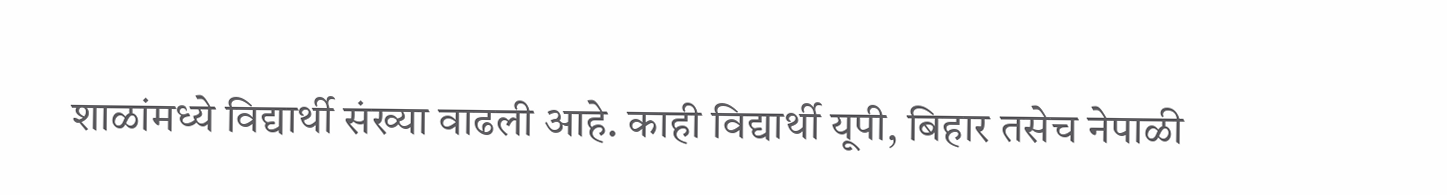शाळांमध्ये विद्यार्थी संख्या वाढली आहे. काही विद्यार्थी यूपी, बिहार तसेच नेपाळी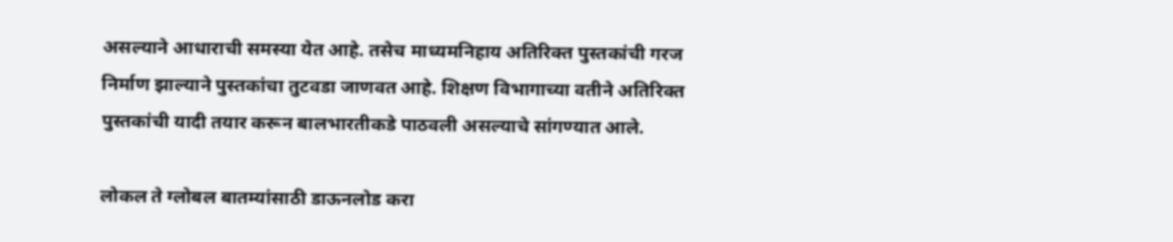असल्याने आधाराची समस्या येत आहे. तसेच माध्यमनिहाय अतिरिक्त पुस्तकांची गरज निर्माण झाल्याने पुस्तकांचा तुटवडा जाणवत आहे. शिक्षण विभागाच्या वतीने अतिरिक्त पुस्तकांची यादी तयार करून बालभारतीकडे पाठवली असल्याचे सांगण्यात आले.

लोकल ते ग्लोबल बातम्यांसाठी डाऊनलोड करा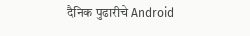दैनिक पुढारीचे Android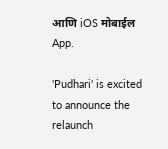आणि iOS मोबाईल App.

'Pudhari' is excited to announce the relaunch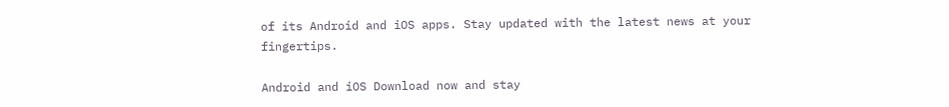of its Android and iOS apps. Stay updated with the latest news at your fingertips.

Android and iOS Download now and stay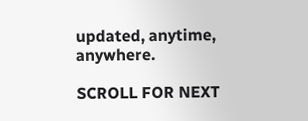updated, anytime, anywhere.

SCROLL FOR NEXT